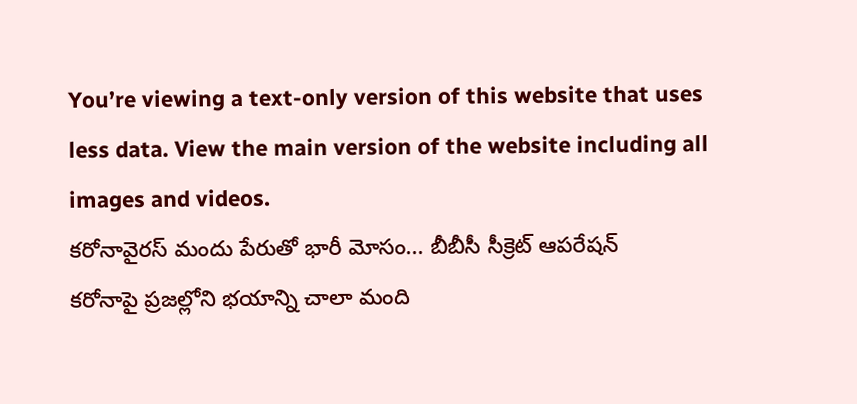You’re viewing a text-only version of this website that uses less data. View the main version of the website including all images and videos.
కరోనావైరస్ మందు పేరుతో భారీ మోసం... బీబీసీ సీక్రెట్ ఆపరేషన్
కరోనాపై ప్రజల్లోని భయాన్ని చాలా మంది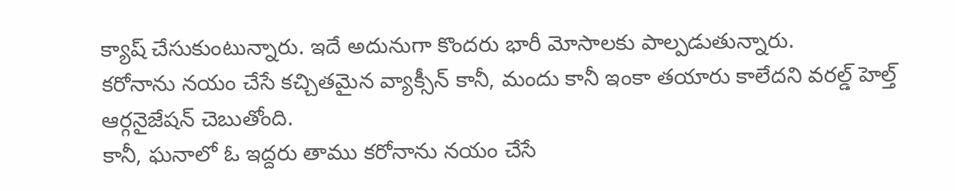క్యాష్ చేసుకుంటున్నారు. ఇదే అదునుగా కొందరు భారీ మోసాలకు పాల్పడుతున్నారు.
కరోనాను నయం చేసే కచ్చితమైన వ్యాక్సీన్ కానీ, మందు కానీ ఇంకా తయారు కాలేదని వరల్డ్ హెల్త్ ఆర్గనైజేషన్ చెబుతోంది.
కానీ, ఘనాలో ఓ ఇద్దరు తాము కరోనాను నయం చేసే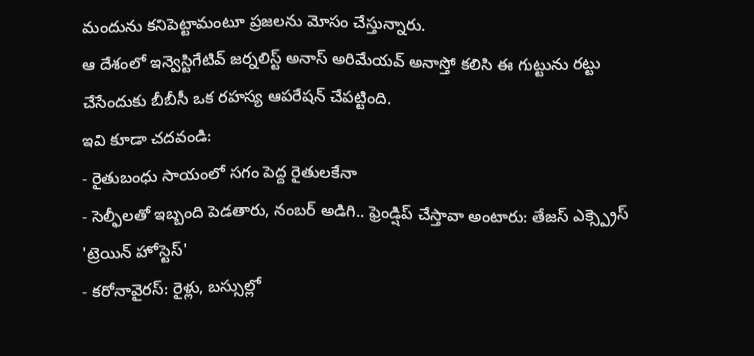మందును కనిపెట్టామంటూ ప్రజలను మోసం చేస్తున్నారు.
ఆ దేశంలో ఇన్వెస్టిగేటివ్ జర్నలిస్ట్ అనాస్ అరిమేయవ్ అనాస్తో కలిసి ఈ గుట్టును రట్టు చేసేందుకు బీబీసీ ఒక రహస్య ఆపరేషన్ చేపట్టింది.
ఇవి కూడా చదవండి:
- రైతుబంధు సాయంలో సగం పెద్ద రైతులకేనా
- సెల్ఫీలతో ఇబ్బంది పెడతారు, నంబర్ అడిగి.. ఫ్రెండ్షిప్ చేస్తావా అంటారు: తేజస్ ఎక్స్ప్రెస్ 'ట్రెయిన్ హోస్టెస్'
- కరోనావైరస్: రైళ్లు, బస్సుల్లో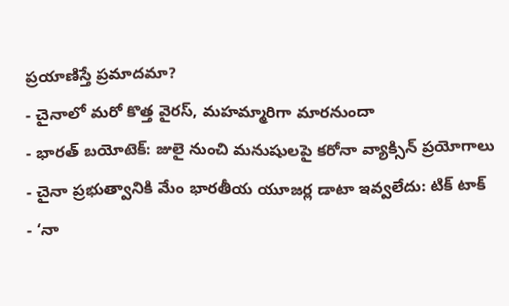ప్రయాణిస్తే ప్రమాదమా?
- చైనాలో మరో కొత్త వైరస్, మహమ్మారిగా మారనుందా
- భారత్ బయోటెక్: జులై నుంచి మనుషులపై కరోనా వ్యాక్సిన్ ప్రయోగాలు
- చైనా ప్రభుత్వానికి మేం భారతీయ యూజర్ల డాటా ఇవ్వలేదు: టిక్ టాక్
- ‘నా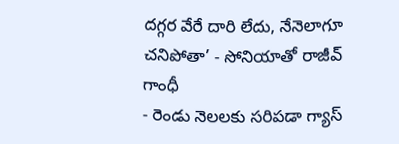దగ్గర వేరే దారి లేదు, నేనెలాగూ చనిపోతా’ - సోనియాతో రాజీవ్ గాంధీ
- రెండు నెలలకు సరిపడా గ్యాస్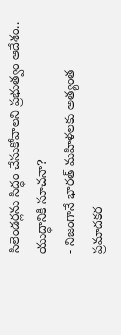సిలెండర్లను సిద్ధం చేసుకోవాలని ప్రభుత్వం ఆదేశం.. యుద్ధానికి సూచనా?
- నిజంగానే భారత్ మహిళలకు అత్యంత ప్రమాదకర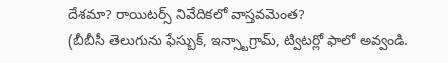దేశమా? రాయిటర్స్ నివేదికలో వాస్తవమెంత?
(బీబీసీ తెలుగును ఫేస్బుక్, ఇన్స్టాగ్రామ్, ట్విటర్లో ఫాలో అవ్వండి.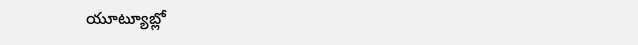యూట్యూబ్లో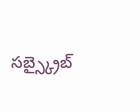సబ్స్క్రైబ్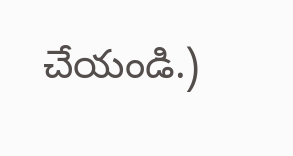చేయండి.)